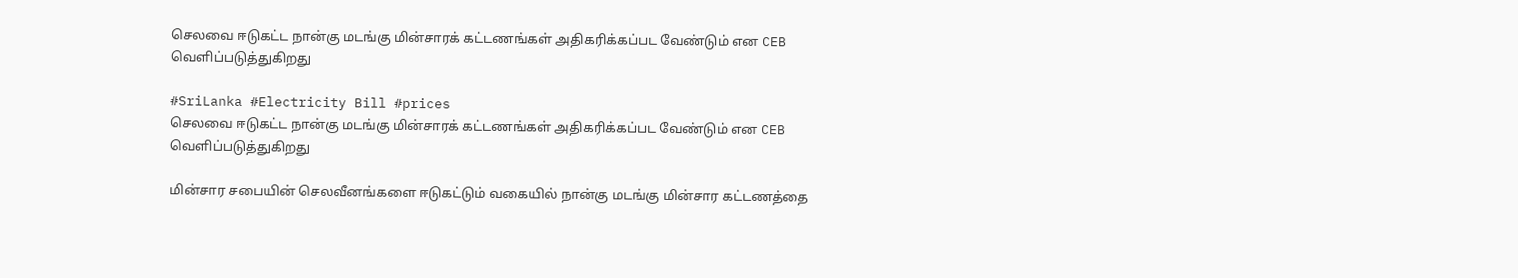செலவை ஈடுகட்ட நான்கு மடங்கு மின்சாரக் கட்டணங்கள் அதிகரிக்கப்பட வேண்டும் என CEB வெளிப்படுத்துகிறது

#SriLanka #Electricity Bill #prices
செலவை ஈடுகட்ட நான்கு மடங்கு மின்சாரக் கட்டணங்கள் அதிகரிக்கப்பட வேண்டும் என CEB வெளிப்படுத்துகிறது

மின்சார சபையின் செலவீனங்களை ஈடுகட்டும் வகையில் நான்கு மடங்கு மின்சார கட்டணத்தை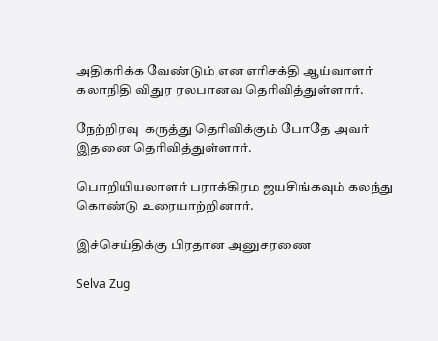அதிகரிக்க வேண்டும் என எரிசக்தி ஆய்வாளர் கலாநிதி விதுர ரலபானவ தெரிவித்துள்ளார்.

நேற்றிரவு  கருத்து தெரிவிக்கும் போதே அவர் இதனை தெரிவித்துள்ளார்.

பொறியியலாளர் பராக்கிரம ஜயசிங்கவும் கலந்து கொண்டு உரையாற்றினார்.

இச்செய்திக்கு பிரதான அனுசரணை

Selva Zug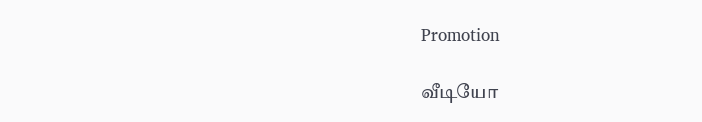Promotion

வீடியோ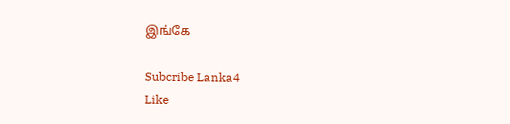இங்கே

Subcribe Lanka4
Like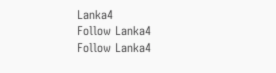Lanka4
Follow Lanka4
Follow Lanka4